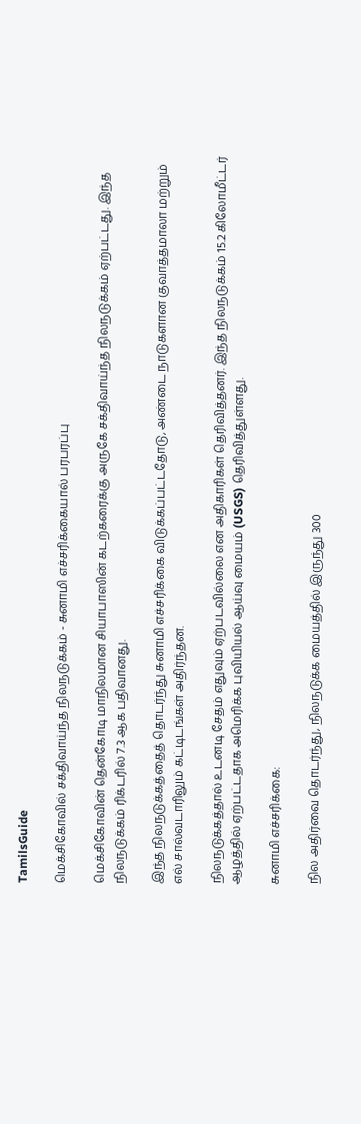TamilsGuide

மெக்சிகோவில் சக்திவாய்ந்த நிலநடுக்கம் - சுனாமி எச்சரிக்கையால் பரபரப்பு

மெக்சிகோவின் தென்கோடி மாநிலமான சியாபாஸின் கடற்கரைக்கு அருகே சக்திவாய்ந்த நிலநடுக்கம் ஏற்பட்டது. இந்த நிலநடுக்கம் ரிக்டரில் 7.3 ஆக பதிவானது.

இந்த நிலநடுக்கத்தைத் தொடர்ந்து சுனாமி எச்சரிக்கை விடுக்கப்பட்டதோடு, அண்டை நாடுகளான குவாத்தமாலா மற்றும் எல் சால்வடாரிலும் கட்டிடங்கள் அதிர்ந்தன.

நிலநடுக்கத்தால் உடனடி சேதம் எதுவும் ஏற்படவில்லை என அதிகாரிகள் தெரிவித்தனர். இந்த நிலநடுக்கம் 15.2 கிலோமீட்டர் ஆழத்தில் ஏற்பட்டதாக அமெரிக்க புவியியல் ஆய்வு மையம் (USGS) தெரிவித்துள்ளது.

சுனாமி எச்சரிக்கை:

நில அதிர்வை தொடர்ந்து, நிலநடுக்க மையத்தில் இருந்து 300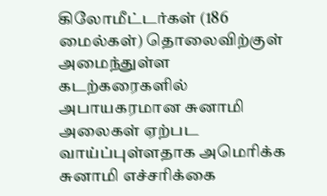கிலோமீட்டர்கள் (186 மைல்கள்) தொலைவிற்குள் அமைந்துள்ள கடற்கரைகளில் அபாயகரமான சுனாமி அலைகள் ஏற்பட வாய்ப்புள்ளதாக அமெரிக்க சுனாமி எச்சரிக்கை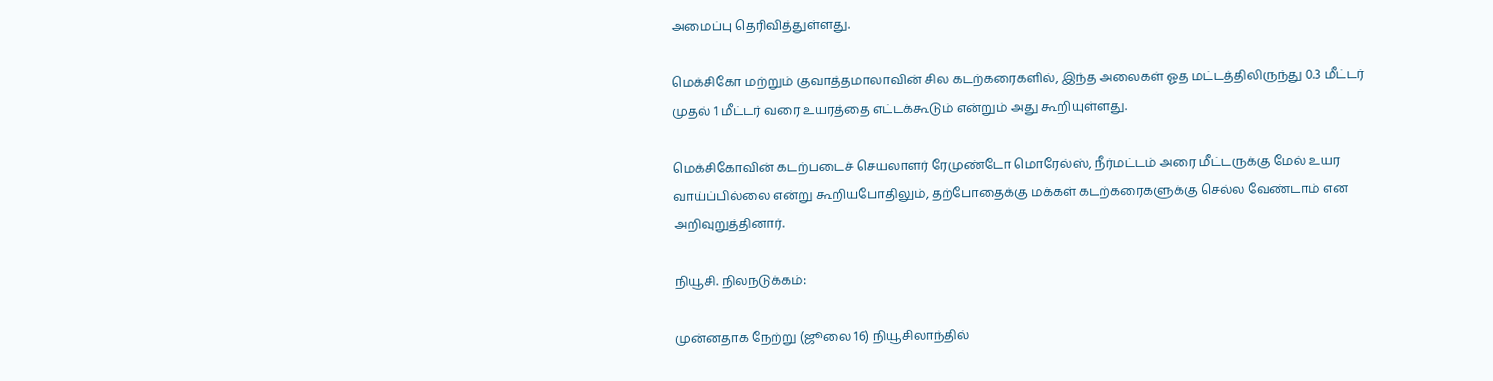அமைப்பு தெரிவித்துள்ளது.

மெக்சிகோ மற்றும் குவாத்தமாலாவின் சில கடற்கரைகளில், இந்த அலைகள் ஓத மட்டத்திலிருந்து 0.3 மீட்டர் முதல் 1 மீட்டர் வரை உயரத்தை எட்டக்கூடும் என்றும் அது கூறியுள்ளது.

மெக்சிகோவின் கடற்படைச் செயலாளர் ரேமுண்டோ மொரேல்ஸ், நீர்மட்டம் அரை மீட்டருக்கு மேல் உயர வாய்ப்பில்லை என்று கூறியபோதிலும், தற்போதைக்கு மக்கள் கடற்கரைகளுக்கு செல்ல வேண்டாம் என அறிவுறுத்தினார்.

நியூசி. நிலநடுக்கம்:

முன்னதாக நேற்று (ஜூலை 16) நியூசிலாந்தில்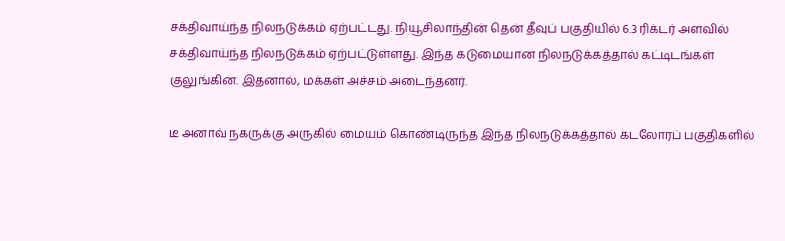சக்திவாய்ந்த நிலநடுக்கம் ஏற்பட்டது. நியூசிலாந்தின் தென் தீவுப் பகுதியில் 6.3 ரிக்டர் அளவில் சக்திவாய்ந்த நிலநடுக்கம் ஏற்பட்டுள்ளது. இந்த கடுமையான நிலநடுக்கத்தால் கட்டிடங்கள் குலுங்கின. இதனால், மக்கள் அச்சம் அடைந்தனர்.

டீ அனாவ் நகருக்கு அருகில் மையம் கொண்டிருந்த இந்த நிலநடுக்கத்தால் கடலோரப் பகுதிகளில்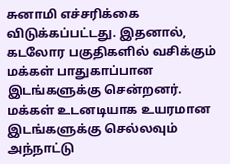சுனாமி எச்சரிக்கை விடுக்கப்பட்டது. இதனால், கடலோர பகுதிகளில் வசிக்கும் மக்கள் பாதுகாப்பான இடங்களுக்கு சென்றனர். மக்கள் உடனடியாக உயரமான இடங்களுக்கு செல்லவும் அந்நாட்டு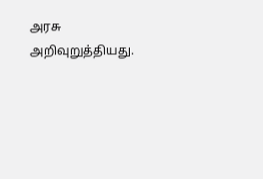அரசு அறிவுறுத்தியது.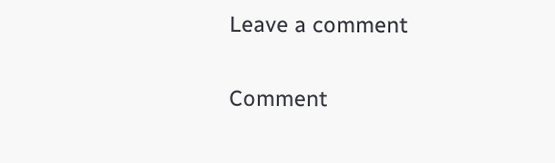Leave a comment

Comment